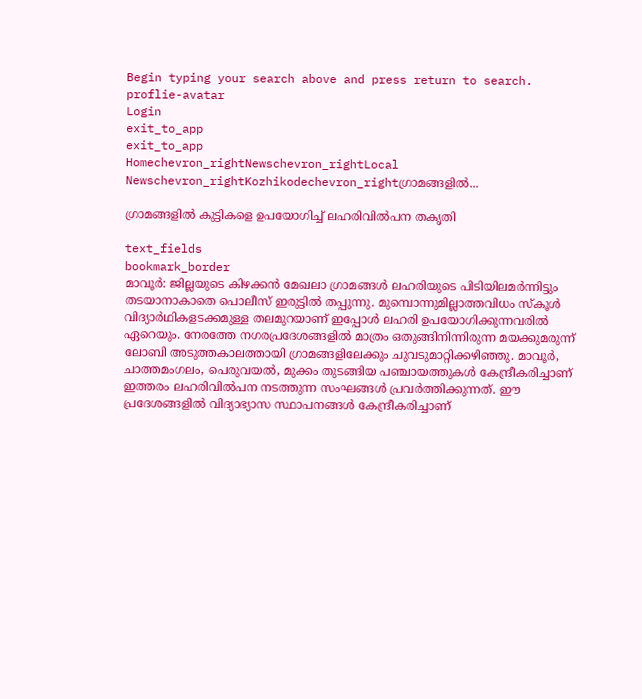Begin typing your search above and press return to search.
proflie-avatar
Login
exit_to_app
exit_to_app
Homechevron_rightNewschevron_rightLocal Newschevron_rightKozhikodechevron_rightഗ്രാമങ്ങളില്‍...

ഗ്രാമങ്ങളില്‍ കുട്ടികളെ ഉപയോഗിച്ച് ലഹരിവില്‍പന തകൃതി

text_fields
bookmark_border
മാവൂര്‍: ജില്ലയുടെ കിഴക്കന്‍ മേഖലാ ഗ്രാമങ്ങള്‍ ലഹരിയുടെ പിടിയിലമര്‍ന്നിട്ടും തടയാനാകാതെ പൊലീസ് ഇരുട്ടില്‍ തപ്പുന്നു. മുമ്പൊന്നുമില്ലാത്തവിധം സ്കൂള്‍ വിദ്യാര്‍ഥികളടക്കമുള്ള തലമുറയാണ് ഇപ്പോള്‍ ലഹരി ഉപയോഗിക്കുന്നവരില്‍ ഏറെയും. നേരത്തേ നഗരപ്രദേശങ്ങളില്‍ മാത്രം ഒതുങ്ങിനിന്നിരുന്ന മയക്കുമരുന്ന് ലോബി അടുത്തകാലത്തായി ഗ്രാമങ്ങളിലേക്കും ചുവടുമാറ്റിക്കഴിഞ്ഞു. മാവൂര്‍, ചാത്തമംഗലം, പെരുവയല്‍, മുക്കം തുടങ്ങിയ പഞ്ചായത്തുകള്‍ കേന്ദ്രീകരിച്ചാണ് ഇത്തരം ലഹരിവില്‍പന നടത്തുന്ന സംഘങ്ങള്‍ പ്രവര്‍ത്തിക്കുന്നത്. ഈ പ്രദേശങ്ങളില്‍ വിദ്യാഭ്യാസ സ്ഥാപനങ്ങള്‍ കേന്ദ്രീകരിച്ചാണ്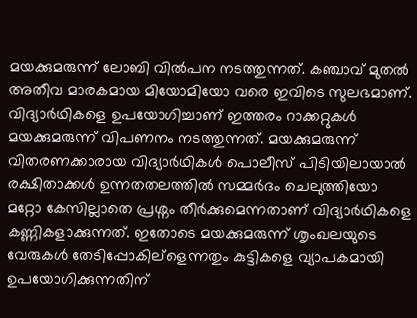മയക്കുമരുന്ന് ലോബി വില്‍പന നടത്തുന്നത്. കഞ്ചാവ് മുതല്‍ അതീവ മാരകമായ മിയോമിയോ വരെ ഇവിടെ സുലഭമാണ്. വിദ്യാര്‍ഥികളെ ഉപയോഗിച്ചാണ് ഇത്തരം റാക്കറ്റുകള്‍ മയക്കുമരുന്ന് വിപണനം നടത്തുന്നത്. മയക്കുമരുന്ന് വിതരണക്കാരായ വിദ്യാര്‍ഥികള്‍ പൊലീസ് പിടിയിലായാല്‍ രക്ഷിതാക്കള്‍ ഉന്നതതലത്തില്‍ സമ്മര്‍ദം ചെലുത്തിയോ മറ്റോ കേസില്ലാതെ പ്രശ്നം തീര്‍ക്കുമെന്നതാണ് വിദ്യാര്‍ഥികളെ കണ്ണികളാക്കുന്നത്. ഇതോടെ മയക്കുമരുന്ന് ശൃംഖലയുടെ വേരുകള്‍ തേടിപ്പോകില്ളെന്നതും കുട്ടികളെ വ്യാപകമായി ഉപയോഗിക്കുന്നതിന്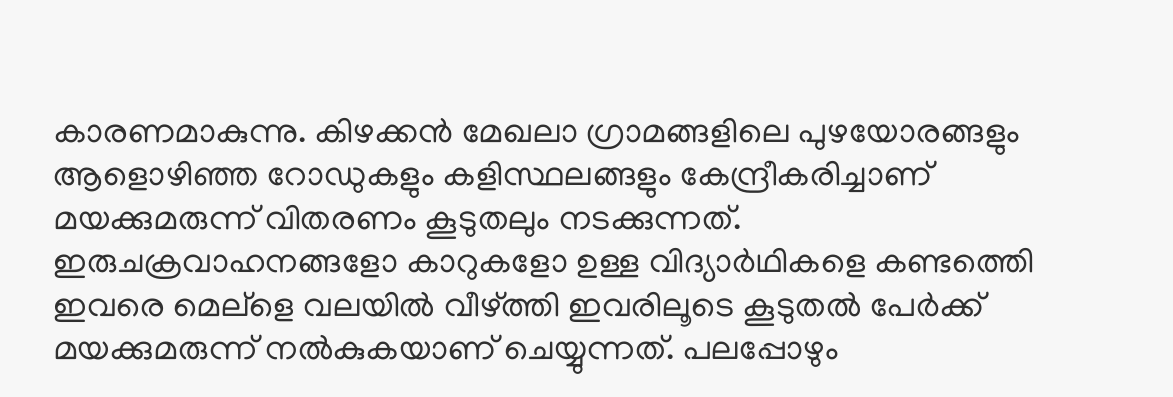കാരണമാകുന്നു. കിഴക്കന്‍ മേഖലാ ഗ്രാമങ്ങളിലെ പുഴയോരങ്ങളും ആളൊഴിഞ്ഞ റോഡുകളും കളിസ്ഥലങ്ങളും കേന്ദ്രീകരിച്ചാണ് മയക്കുമരുന്ന് വിതരണം കൂടുതലും നടക്കുന്നത്. ഇരുചക്രവാഹനങ്ങളോ കാറുകളോ ഉള്ള വിദ്യാര്‍ഥികളെ കണ്ടത്തെി ഇവരെ മെല്ളെ വലയില്‍ വീഴ്ത്തി ഇവരിലൂടെ കൂടുതല്‍ പേര്‍ക്ക് മയക്കുമരുന്ന് നല്‍കുകയാണ് ചെയ്യുന്നത്. പലപ്പോഴും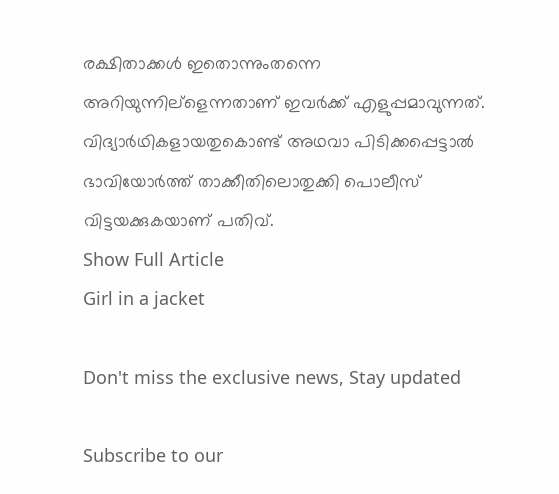രക്ഷിതാക്കള്‍ ഇതൊന്നുംതന്നെ അറിയുന്നില്ളെന്നതാണ് ഇവര്‍ക്ക് എളുപ്പമാവുന്നത്. വിദ്യാര്‍ഥികളായതുകൊണ്ട് അഥവാ പിടിക്കപ്പെട്ടാല്‍ ഭാവിയോര്‍ത്ത് താക്കീതിലൊതുക്കി പൊലീസ് വിട്ടയക്കുകയാണ് പതിവ്.
Show Full Article
Girl in a jacket

Don't miss the exclusive news, Stay updated

Subscribe to our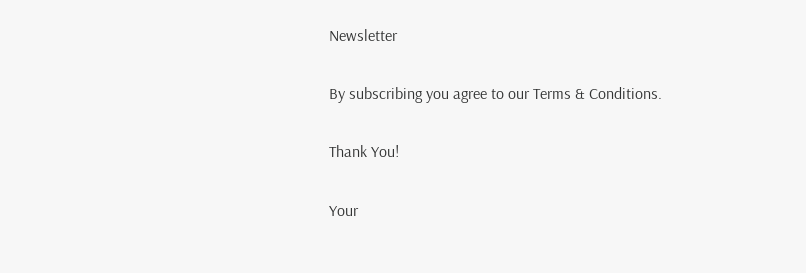Newsletter

By subscribing you agree to our Terms & Conditions.

Thank You!

Your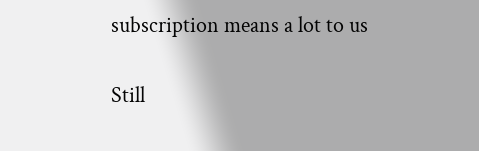subscription means a lot to us

Still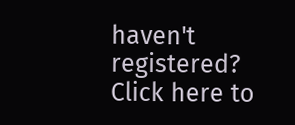haven't registered? Click here to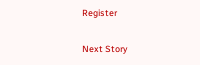Register

Next Story